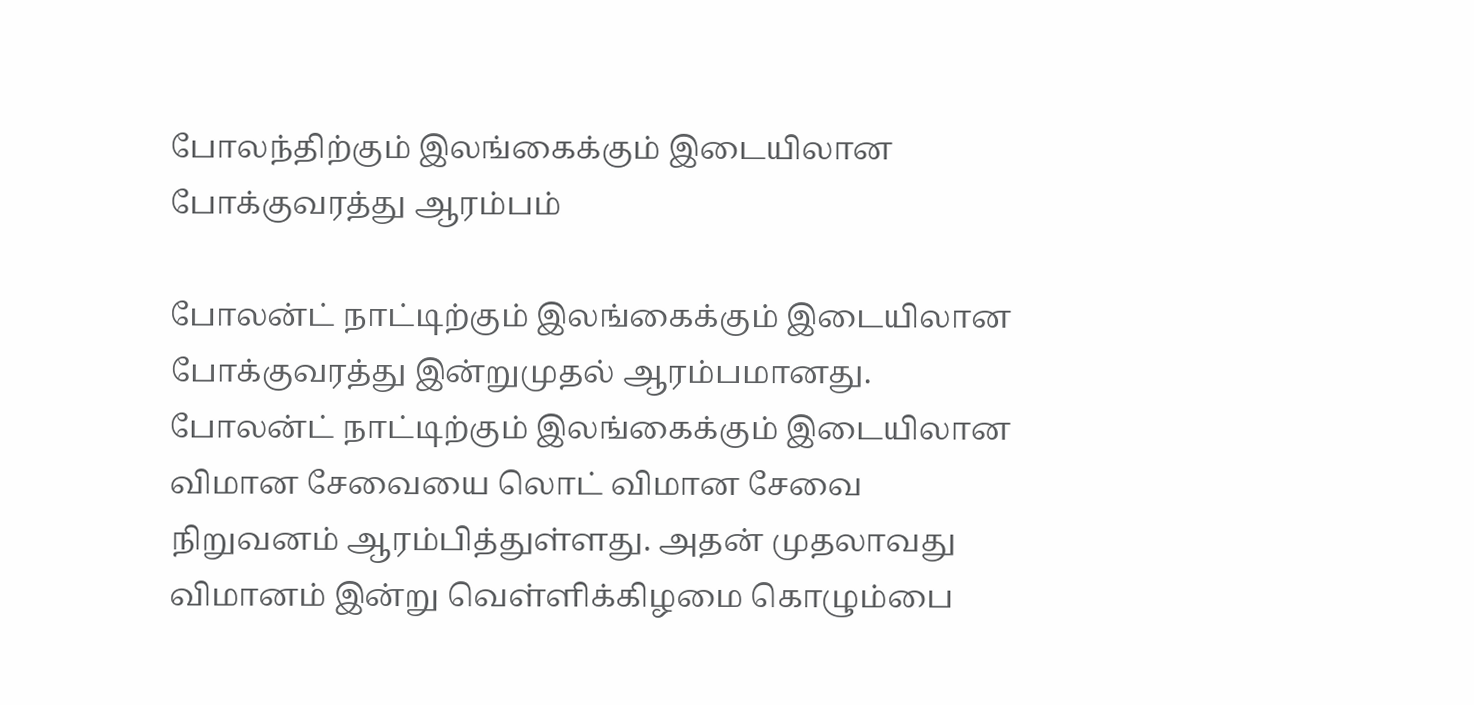போலந்திற்கும் இலங்கைக்கும் இடையிலான போக்குவரத்து ஆரம்பம்

போலன்ட் நாட்டிற்கும் இலங்கைக்கும் இடையிலான போக்குவரத்து இன்றுமுதல் ஆரம்பமானது.
போலன்ட் நாட்டிற்கும் இலங்கைக்கும் இடையிலான விமான சேவையை லொட் விமான சேவை நிறுவனம் ஆரம்பித்துள்ளது. அதன் முதலாவது விமானம் இன்று வெள்ளிக்கிழமை கொழும்பை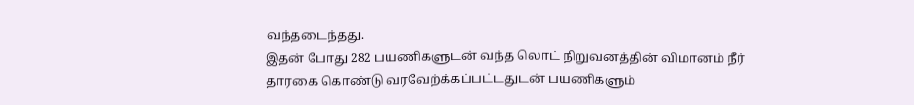வந்தடைந்தது.
இதன் போது 282 பயணிகளுடன் வந்த லொட் நிறுவனத்தின் விமானம் நீர் தாரகை கொண்டு வரவேற்க்கப்பட்டதுடன் பயணிகளும்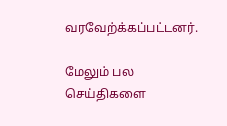வரவேற்க்கப்பட்டனர்.

மேலும் பல செய்திகளை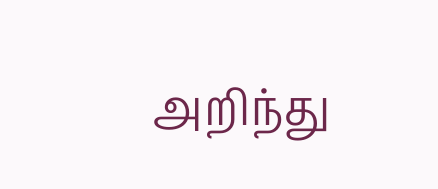அறிந்து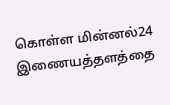கொள்ள மின்னல்24 இணையத்தளத்தை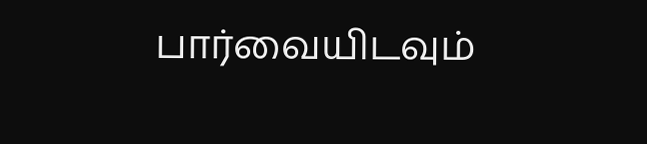பார்வையிடவும்